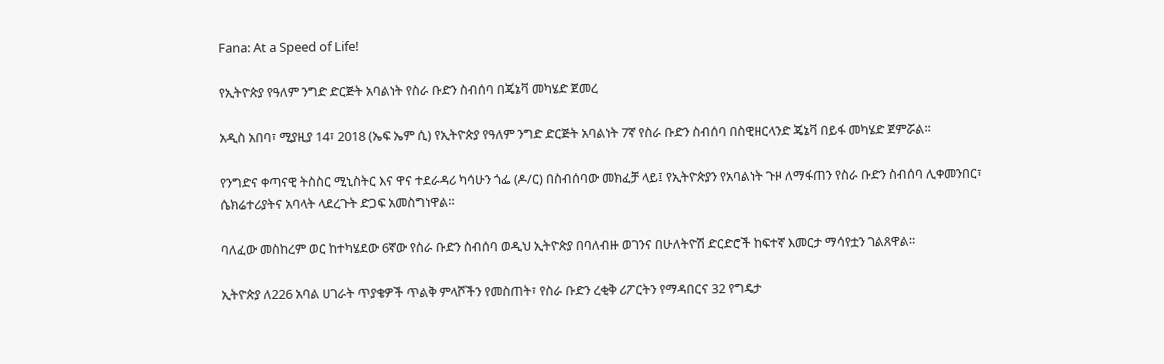Fana: At a Speed of Life!

የኢትዮጵያ የዓለም ንግድ ድርጅት አባልነት የስራ ቡድን ስብሰባ በጄኔቫ መካሄድ ጀመረ

አዲስ አበባ፣ ሚያዚያ 14፣ 2018 (ኤፍ ኤም ሲ) የኢትዮጵያ የዓለም ንግድ ድርጅት አባልነት 7ኛ የስራ ቡድን ስብሰባ በስዊዘርላንድ ጄኔቫ በይፋ መካሄድ ጀምሯል።

የንግድና ቀጣናዊ ትስስር ሚኒስትር እና ዋና ተደራዳሪ ካሳሁን ጎፌ (ዶ/ር) በስብሰባው መክፈቻ ላይ፤ የኢትዮጵያን የአባልነት ጉዞ ለማፋጠን የስራ ቡድን ስብሰባ ሊቀመንበር፣ ሴክሬተሪያትና አባላት ላደረጉት ድጋፍ አመስግነዋል።

ባለፈው መስከረም ወር ከተካሄደው 6ኛው የስራ ቡድን ስብሰባ ወዲህ ኢትዮጵያ በባለብዙ ወገንና በሁለትዮሽ ድርድሮች ከፍተኛ እመርታ ማሳየቷን ገልጸዋል።

ኢትዮጵያ ለ226 አባል ሀገራት ጥያቄዎች ጥልቅ ምላሾችን የመስጠት፣ የስራ ቡድን ረቂቅ ሪፖርትን የማዳበርና 32 የግዴታ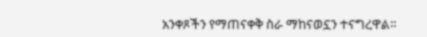አንቀጾችን የማጠናቀቅ ስራ ማከናወኗን ተናግረዋል።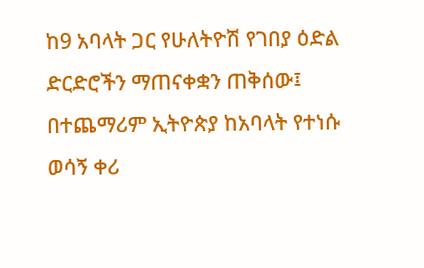ከ9 አባላት ጋር የሁለትዮሽ የገበያ ዕድል ድርድሮችን ማጠናቀቋን ጠቅሰው፤ በተጨማሪም ኢትዮጵያ ከአባላት የተነሱ ወሳኝ ቀሪ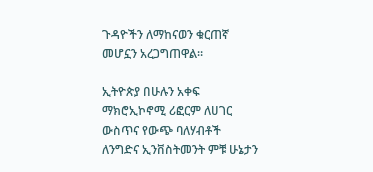ጉዳዮችን ለማከናወን ቁርጠኛ መሆኗን አረጋግጠዋል።

ኢትዮጵያ በሁሉን አቀፍ ማክሮኢኮኖሚ ሪፎርም ለሀገር ውስጥና የውጭ ባለሃብቶች ለንግድና ኢንቨስትመንት ምቹ ሁኔታን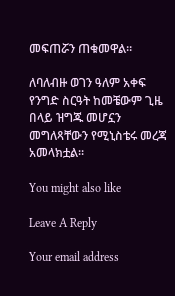መፍጠሯን ጠቁመዋል።

ለባለብዙ ወገን ዓለም አቀፍ የንግድ ስርዓት ከመቼውም ጊዜ በላይ ዝግጁ መሆኗን መግለጻቸውን የሚኒስቴሩ መረጃ አመላክቷል።

You might also like

Leave A Reply

Your email address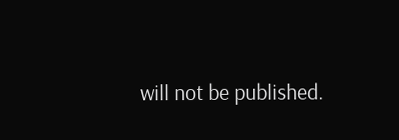will not be published.